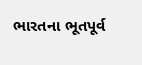ભારતના ભૂતપૂર્વ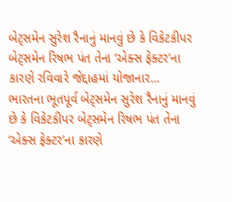બેટ્સમેન સુરેશ રૈનાનું માનવું છે કે વિકેટકીપર બેટ્સમેન રિષભ પંત તેના ‘એક્સ ફેક્ટર’ના કારણે રવિવારે જેદ્દાહમાં યોજાનાર...
ભારતના ભૂતપૂર્વ બેટ્સમેન સુરેશ રૈનાનું માનવું છે કે વિકેટકીપર બેટ્સમેન રિષભ પંત તેના ‘એક્સ ફેક્ટર’ના કારણે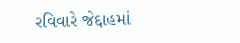રવિવારે જેદ્દાહમાં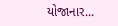યોજાનાર...